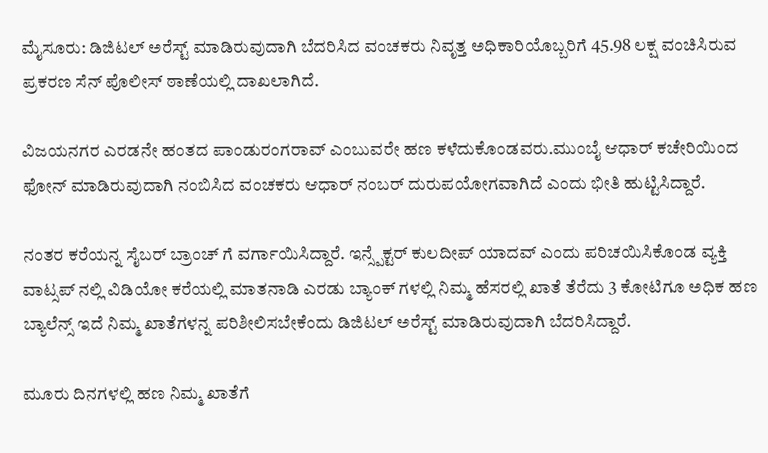ಮೈಸೂರು: ಡಿಜಿಟಲ್ ಅರೆಸ್ಟ್ ಮಾಡಿರುವುದಾಗಿ ಬೆದರಿಸಿದ ವಂಚಕರು ನಿವೃತ್ತ ಅಧಿಕಾರಿಯೊಬ್ಬರಿಗೆ 45.98 ಲಕ್ಷ ವಂಚಿಸಿರುವ ಪ್ರಕರಣ ಸೆನ್ ಪೊಲೀಸ್ ಠಾಣೆಯಲ್ಲಿ ದಾಖಲಾಗಿದೆ.

ವಿಜಯನಗರ ಎರಡನೇ ಹಂತದ ಪಾಂಡುರಂಗರಾವ್ ಎಂಬುವರೇ ಹಣ ಕಳೆದುಕೊಂಡವರು.ಮುಂಬೈ ಆಧಾರ್ ಕಚೇರಿಯಿಂದ ಫೋನ್ ಮಾಡಿರುವುದಾಗಿ ನಂಬಿಸಿದ ವಂಚಕರು ಆಧಾರ್ ನಂಬರ್ ದುರುಪಯೋಗವಾಗಿದೆ ಎಂದು ಭೀತಿ ಹುಟ್ಟಿಸಿದ್ದಾರೆ.

ನಂತರ ಕರೆಯನ್ನ ಸೈಬರ್ ಬ್ರಾಂಚ್ ಗೆ ವರ್ಗಾಯಿಸಿದ್ದಾರೆ. ಇನ್ಸ್ಪೆಕ್ಟರ್ ಕುಲದೀಪ್ ಯಾದವ್ ಎಂದು ಪರಿಚಯಿಸಿಕೊಂಡ ವ್ಯಕ್ತಿ ವಾಟ್ಸಪ್ ನಲ್ಲಿ ವಿಡಿಯೋ ಕರೆಯಲ್ಲಿ ಮಾತನಾಡಿ ಎರಡು ಬ್ಯಾಂಕ್ ಗಳಲ್ಲಿ ನಿಮ್ಮ ಹೆಸರಲ್ಲಿ ಖಾತೆ ತೆರೆದು 3 ಕೋಟಿಗೂ ಅಧಿಕ ಹಣ ಬ್ಯಾಲೆನ್ಸ್ ಇದೆ ನಿಮ್ಮ ಖಾತೆಗಳನ್ನ ಪರಿಶೀಲಿಸಬೇಕೆಂದು ಡಿಜಿಟಲ್ ಅರೆಸ್ಟ್ ಮಾಡಿರುವುದಾಗಿ ಬೆದರಿಸಿದ್ದಾರೆ.

ಮೂರು ದಿನಗಳಲ್ಲಿ ಹಣ ನಿಮ್ಮ ಖಾತೆಗೆ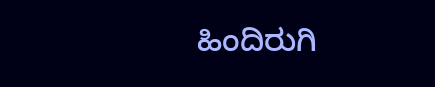ಹಿಂದಿರುಗಿ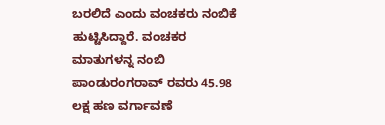ಬರಲಿದೆ ಎಂದು ವಂಚಕರು ನಂಬಿಕೆ ಹುಟ್ಟಿಸಿದ್ದಾರೆ. ವಂಚಕರ ಮಾತುಗಳನ್ನ ನಂಬಿ ಪಾಂಡುರಂಗರಾವ್ ರವರು 45.98 ಲಕ್ಷ ಹಣ ವರ್ಗಾವಣೆ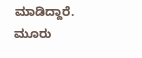ಮಾಡಿದ್ದಾರೆ. ಮೂರು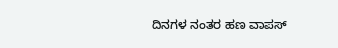ದಿನಗಳ ನಂತರ ಹಣ ವಾಪಸ್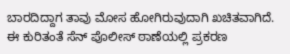ಬಾರದಿದ್ದಾಗ ತಾವು ಮೋಸ ಹೋಗಿರುವುದಾಗಿ ಖಚಿತವಾಗಿದೆ. ಈ ಕುರಿತಂತೆ ಸೆನ್ ಪೊಲೀಸ್ ಠಾಣೆಯಲ್ಲಿ ಪ್ರಕರಣ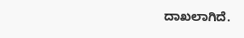ದಾಖಲಾಗಿದೆ.